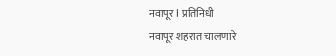नवापूर l प्रतिनिधी
नवापूर शहरात चालणारे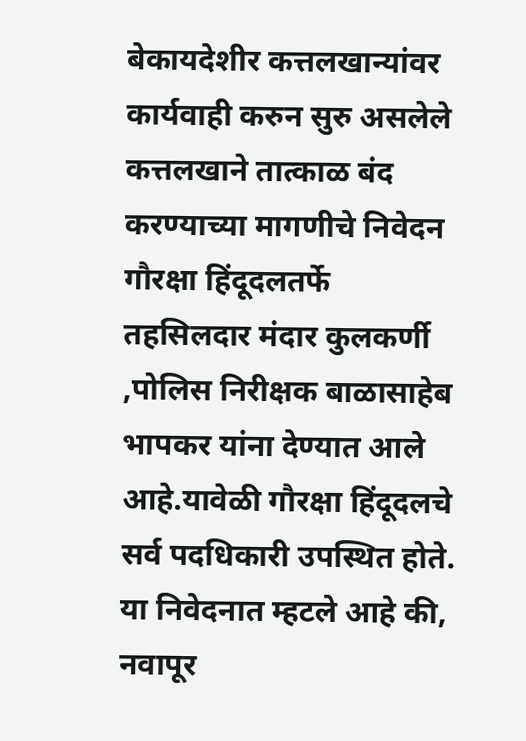बेकायदेशीर कत्तलखान्यांवर कार्यवाही करुन सुरु असलेले कत्तलखाने तात्काळ बंद करण्याच्या मागणीचे निवेदन गौरक्षा हिंदूदलतर्फे तहसिलदार मंदार कुलकर्णी ,पोलिस निरीक्षक बाळासाहेब भापकर यांना देण्यात आले आहे.यावेळी गौरक्षा हिंदूदलचे सर्व पदधिकारी उपस्थित होते.
या निवेदनात म्हटले आहे की, नवापूर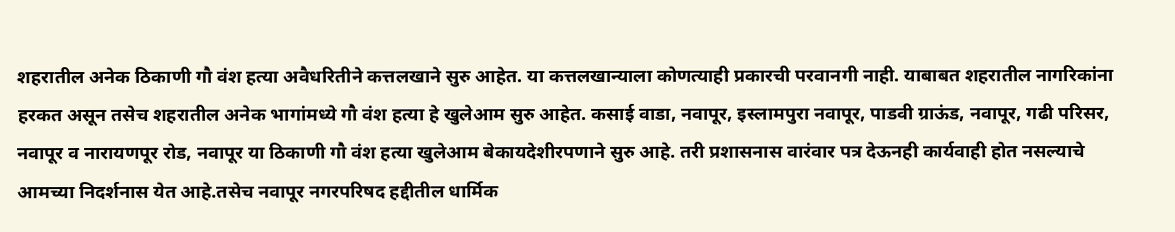शहरातील अनेक ठिकाणी गौ वंश हत्या अवैधरितीने कत्तलखाने सुरु आहेत. या कत्तलखान्याला कोणत्याही प्रकारची परवानगी नाही. याबाबत शहरातील नागरिकांना हरकत असून तसेच शहरातील अनेक भागांमध्ये गौ वंश हत्या हे खुलेआम सुरु आहेत. कसाई वाडा, नवापूर, इस्लामपुरा नवापूर, पाडवी ग्राऊंड, नवापूर, गढी परिसर, नवापूर व नारायणपूर रोड, नवापूर या ठिकाणी गौ वंश हत्या खुलेआम बेकायदेशीरपणाने सुरु आहे. तरी प्रशासनास वारंवार पत्र देऊनही कार्यवाही होत नसल्याचे आमच्या निदर्शनास येत आहे.तसेच नवापूर नगरपरिषद हद्दीतील धार्मिक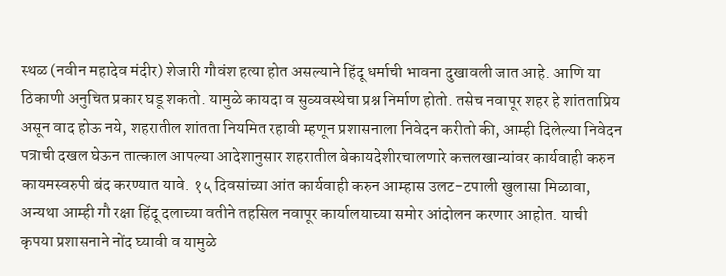स्थळ (नवीन महादेव मंदीर) शेजारी गौवंश हत्या होत असल्याने हिंदू धर्माची भावना दुखावली जात आहे. आणि या ठिकाणी अनुचित प्रकार घडू शकतो. यामुळे कायदा व सुव्यवस्थेचा प्रश्न निर्माण होतो. तसेच नवापूर शहर हे शांतताप्रिय असून वाद होऊ नये, शहरातील शांतता नियमित रहावी म्हणून प्रशासनाला निवेदन करीतो की, आम्ही दिलेल्या निवेदन पत्राची दखल घेऊन तात्काल आपल्या आदेशानुसार शहरातील बेकायदेशीरचालणारे कत्तलखान्यांवर कार्यवाही करुन कायमस्वरुपी बंद करण्यात यावे. १५ दिवसांच्या आंत कार्यवाही करुन आम्हास उलट-टपाली खुलासा मिळावा, अन्यथा आम्ही गौ रक्षा हिंदू दलाच्या वतीने तहसिल नवापूर कार्यालयाच्या समोर आंदोलन करणार आहोत. याची कृपया प्रशासनाने नोंद घ्यावी व यामुळे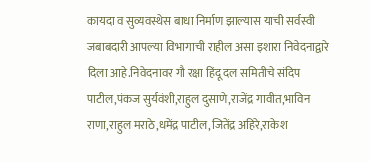कायदा व सुव्यवस्थेस बाधा निर्माण झाल्यास याची सर्वस्वी जबाबदारी आपल्या विभागाची राहील असा इशारा निवेदनाद्वारे दिला आहे.निवेदनावर गौ रक्षा हिंदू दल समितीचे संदिप पाटील,पंकज सुर्यवंशी,राहुल दुसाणे,राजेंद्र गावीत,भाविन राणा,राहुल मराठे,धमेंद्र पाटील,जितेंद्र अहिरे,राकेश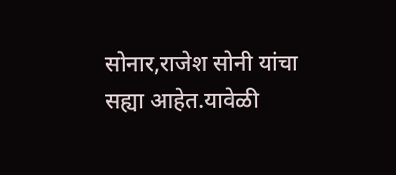सोनार,राजेश सोनी यांचा सह्या आहेत.यावेळी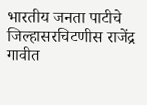भारतीय जनता पाटीचे जिल्हासरचिटणीस राजेंद्र गावीत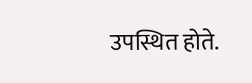उपस्थित होते.